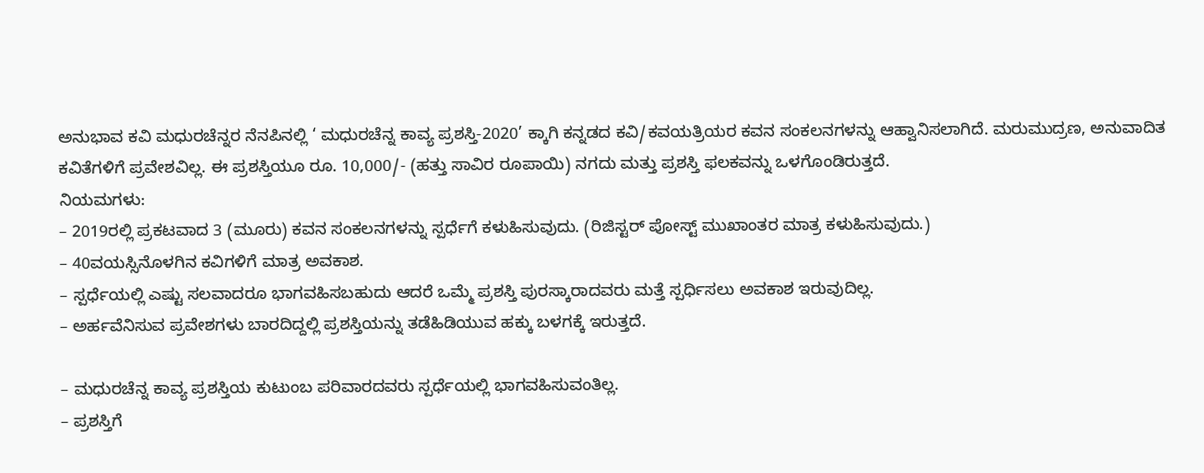ಅನುಭಾವ ಕವಿ ಮಧುರಚೆನ್ನರ ನೆನಪಿನಲ್ಲಿ ‘ ಮಧುರಚೆನ್ನ ಕಾವ್ಯ ಪ್ರಶಸ್ತಿ-2020’ ಕ್ಕಾಗಿ ಕನ್ನಡದ ಕವಿ/ಕವಯತ್ರಿಯರ ಕವನ ಸಂಕಲನಗಳನ್ನು ಆಹ್ವಾನಿಸಲಾಗಿದೆ. ಮರುಮುದ್ರಣ, ಅನುವಾದಿತ ಕವಿತೆಗಳಿಗೆ ಪ್ರವೇಶವಿಲ್ಲ. ಈ ಪ್ರಶಸ್ತಿಯೂ ರೂ. 10,000/- (ಹತ್ತು ಸಾವಿರ ರೂಪಾಯಿ) ನಗದು ಮತ್ತು ಪ್ರಶಸ್ತಿ ಫಲಕವನ್ನು ಒಳಗೊಂಡಿರುತ್ತದೆ.
ನಿಯಮಗಳು:
– 2019ರಲ್ಲಿ ಪ್ರಕಟವಾದ 3 (ಮೂರು) ಕವನ ಸಂಕಲನಗಳನ್ನು ಸ್ಪರ್ಧೆಗೆ ಕಳುಹಿಸುವುದು. (ರಿಜಿಸ್ಟರ್ ಪೋಸ್ಟ್ ಮುಖಾಂತರ ಮಾತ್ರ ಕಳುಹಿಸುವುದು.)
– 40ವಯಸ್ಸಿನೊಳಗಿನ ಕವಿಗಳಿಗೆ ಮಾತ್ರ ಅವಕಾಶ.
– ಸ್ಪರ್ಧೆಯಲ್ಲಿ ಎಷ್ಟು ಸಲವಾದರೂ ಭಾಗವಹಿಸಬಹುದು ಆದರೆ ಒಮ್ಮೆ ಪ್ರಶಸ್ತಿ ಪುರಸ್ಕಾರಾದವರು ಮತ್ತೆ ಸ್ಪರ್ಧಿಸಲು ಅವಕಾಶ ಇರುವುದಿಲ್ಲ.
– ಅರ್ಹವೆನಿಸುವ ಪ್ರವೇಶಗಳು ಬಾರದಿದ್ದಲ್ಲಿ ಪ್ರಶಸ್ತಿಯನ್ನು ತಡೆಹಿಡಿಯುವ ಹಕ್ಕು ಬಳಗಕ್ಕೆ ಇರುತ್ತದೆ.

– ಮಧುರಚೆನ್ನ ಕಾವ್ಯ ಪ್ರಶಸ್ತಿಯ ಕುಟುಂಬ ಪರಿವಾರದವರು ಸ್ಪರ್ಧೆಯಲ್ಲಿ ಭಾಗವಹಿಸುವಂತಿಲ್ಲ.
– ಪ್ರಶಸ್ತಿಗೆ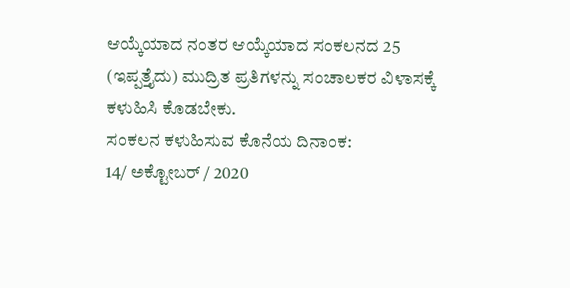ಆಯ್ಕೆಯಾದ ನಂತರ ಆಯ್ಕೆಯಾದ ಸಂಕಲನದ 25 (ಇಪ್ಪತ್ತೈದು) ಮುದ್ರಿತ ಪ್ರತಿಗಳನ್ನು ಸಂಚಾಲಕರ ವಿಳಾಸಕ್ಕೆ ಕಳುಹಿಸಿ ಕೊಡಬೇಕು.
ಸಂಕಲನ ಕಳುಹಿಸುವ ಕೊನೆಯ ದಿನಾಂಕ:
14/ ಅಕ್ಟೋಬರ್ / 2020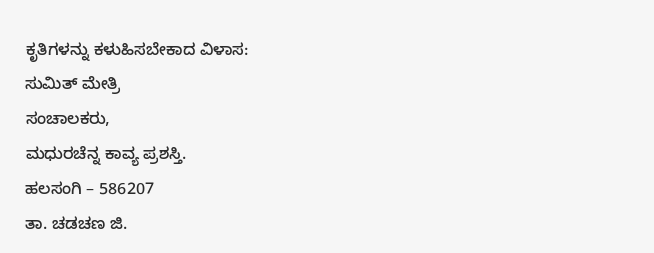ಕೃತಿಗಳನ್ನು ಕಳುಹಿಸಬೇಕಾದ ವಿಳಾಸ:
ಸುಮಿತ್ ಮೇತ್ರಿ
ಸಂಚಾಲಕರು,
ಮಧುರಚೆನ್ನ ಕಾವ್ಯ ಪ್ರಶಸ್ತಿ.
ಹಲಸಂಗಿ – 586207
ತಾ. ಚಡಚಣ ಜಿ.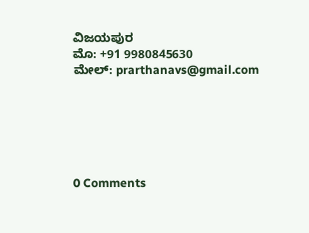ವಿಜಯಪುರ
ಮೊ: +91 9980845630
ಮೇಲ್: prarthanavs@gmail.com






0 Comments